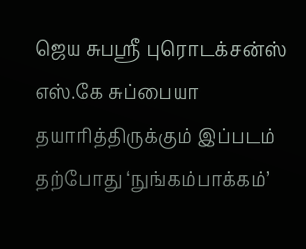ஜெய சுபஸ்ரீ புரொடக்சன்ஸ் எஸ்.கே சுப்பையா தயாரித்திருக்கும் இப்படம் தற்போது ‘நுங்கம்பாக்கம்’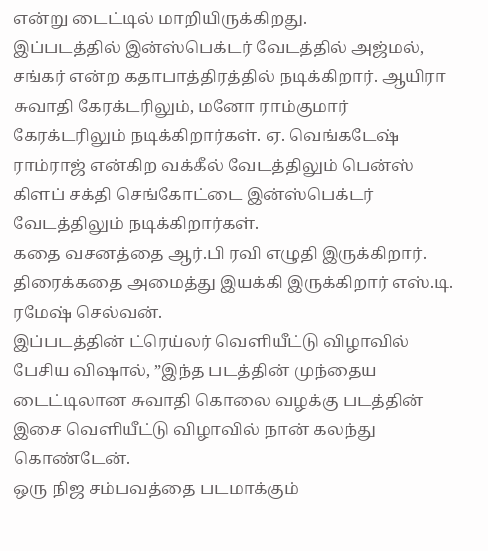என்று டைட்டில் மாறியிருக்கிறது.
இப்படத்தில் இன்ஸ்பெக்டர் வேடத்தில் அஜ்மல், சங்கர் என்ற கதாபாத்திரத்தில் நடிக்கிறார். ஆயிரா சுவாதி கேரக்டரிலும், மனோ ராம்குமார் கேரக்டரிலும் நடிக்கிறார்கள். ஏ. வெங்கடேஷ் ராம்ராஜ் என்கிற வக்கீல் வேடத்திலும் பென்ஸ் கிளப் சக்தி செங்கோட்டை இன்ஸ்பெக்டர் வேடத்திலும் நடிக்கிறார்கள்.
கதை வசனத்தை ஆர்.பி ரவி எழுதி இருக்கிறார். திரைக்கதை அமைத்து இயக்கி இருக்கிறார் எஸ்.டி. ரமேஷ் செல்வன்.
இப்படத்தின் ட்ரெய்லர் வெளியீட்டு விழாவில் பேசிய விஷால், ”இந்த படத்தின் முந்தைய டைட்டிலான சுவாதி கொலை வழக்கு படத்தின் இசை வெளியீட்டு விழாவில் நான் கலந்து கொண்டேன்.
ஒரு நிஜ சம்பவத்தை படமாக்கும்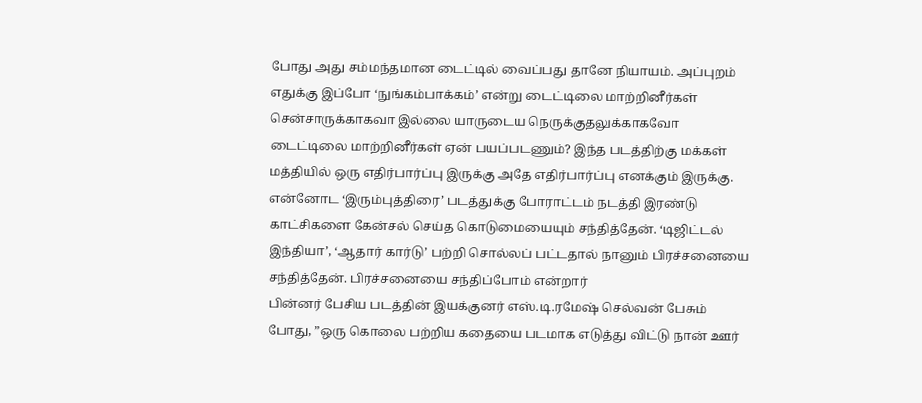போது அது சம்மந்தமான டைட்டில் வைப்பது தானே நியாயம். அப்புறம் எதுக்கு இப்போ ‘நுங்கம்பாக்கம்’ என்று டைட்டிலை மாற்றினீர்கள் சென்சாருக்காகவா இல்லை யாருடைய நெருக்குதலுக்காகவோ டைட்டிலை மாற்றினீர்கள் ஏன் பயப்படணும்? இந்த படத்திற்கு மக்கள் மத்தியில் ஒரு எதிர்பார்ப்பு இருக்கு அதே எதிர்பார்ப்பு எனக்கும் இருக்கு.
என்னோட ‘இரும்புத்திரை’ படத்துக்கு போராட்டம் நடத்தி இரண்டு காட்சிகளை கேன்சல் செய்த கொடுமையையும் சந்தித்தேன். ‘டிஜிட்டல் இந்தியா’, ‘ஆதார் கார்டு’ பற்றி சொல்லப் பட்டதால் நானும் பிரச்சனையை சந்தித்தேன். பிரச்சனையை சந்திப்போம் என்றார்
பின்னர் பேசிய படத்தின் இயக்குனர் எஸ்.டி.ரமேஷ் செல்வன் பேசும் போது, ”ஒரு கொலை பற்றிய கதையை படமாக எடுத்து விட்டு நான் ஊர்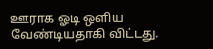ஊராக ஓடி ஒளிய வேண்டியதாகி விட்டது.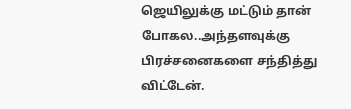ஜெயிலுக்கு மட்டும் தான் போகல..அந்தளவுக்கு பிரச்சனைகளை சந்தித்து விட்டேன்.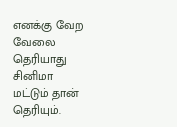எனக்கு வேற வேலை தெரியாது சினிமா மட்டும் தான் தெரியும்.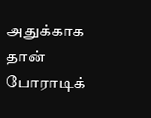அதுக்காக தான் போராடிக்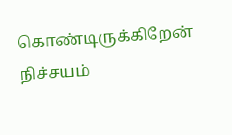கொண்டிருக்கிறேன் நிச்சயம்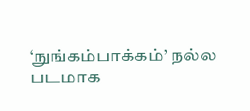‘நுங்கம்பாக்கம்’ நல்ல படமாக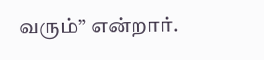வரும்” என்றார்.